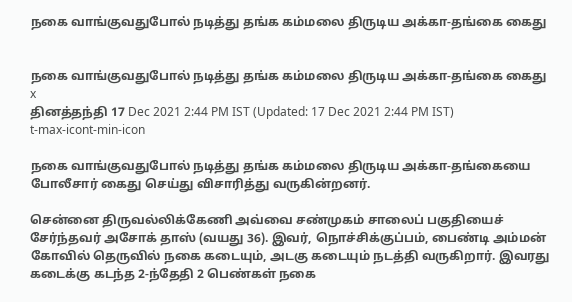நகை வாங்குவதுபோல் நடித்து தங்க கம்மலை திருடிய அக்கா-தங்கை கைது


நகை வாங்குவதுபோல் நடித்து தங்க கம்மலை திருடிய அக்கா-தங்கை கைது
x
தினத்தந்தி 17 Dec 2021 2:44 PM IST (Updated: 17 Dec 2021 2:44 PM IST)
t-max-icont-min-icon

நகை வாங்குவதுபோல் நடித்து தங்க கம்மலை திருடிய அக்கா-தங்கையை போலீசார் கைது செய்து விசாரித்து வருகின்றனர்.

சென்னை திருவல்லிக்கேணி அவ்வை சண்முகம் சாலைப் பகுதியைச் சேர்ந்தவர் அசோக் தாஸ் (வயது 36). இவர், நொச்சிக்குப்பம், பைண்டி அம்மன் கோவில் தெருவில் நகை கடையும், அடகு கடையும் நடத்தி வருகிறார். இவரது கடைக்கு கடந்த 2-ந்தேதி 2 பெண்கள் நகை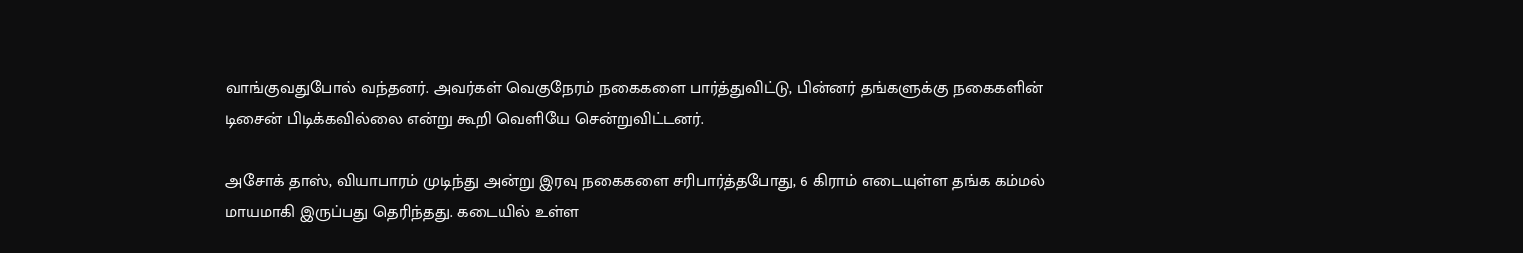வாங்குவதுபோல் வந்தனர். அவர்கள் வெகுநேரம் நகைகளை பார்த்துவிட்டு, பின்னர் தங்களுக்கு நகைகளின் டிசைன் பிடிக்கவில்லை என்று கூறி வெளியே சென்றுவிட்டனர்.

அசோக் தாஸ், வியாபாரம் முடிந்து அன்று இரவு நகைகளை சரிபார்த்தபோது, 6 கிராம் எடையுள்ள தங்க கம்மல் மாயமாகி இருப்பது தெரிந்தது. கடையில் உள்ள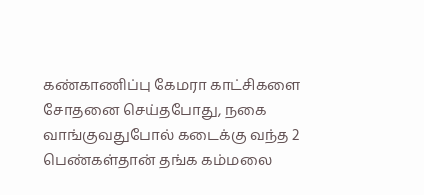கண்காணிப்பு கேமரா காட்சிகளை சோதனை செய்தபோது, நகை வாங்குவதுபோல் கடைக்கு வந்த 2 பெண்கள்தான் தங்க கம்மலை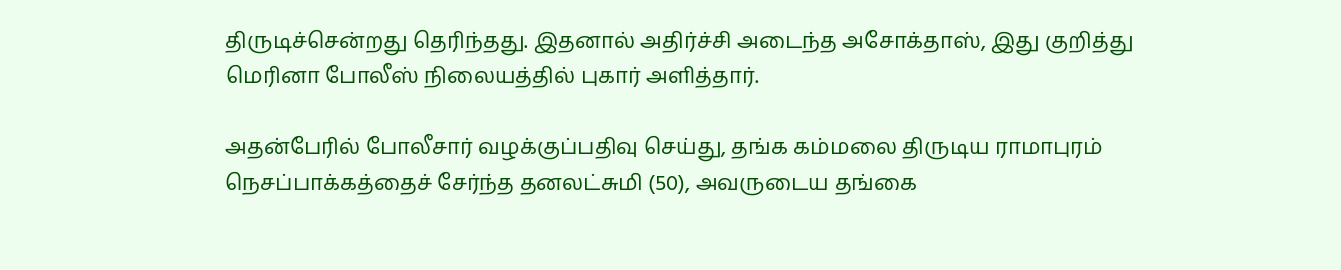திருடிச்சென்றது தெரிந்தது. இதனால் அதிர்ச்சி அடைந்த அசோக்தாஸ், இது குறித்து மெரினா போலீஸ் நிலையத்தில் புகார் அளித்தார்.

அதன்பேரில் போலீசார் வழக்குப்பதிவு செய்து, தங்க கம்மலை திருடிய ராமாபுரம் நெசப்பாக்கத்தைச் சேர்ந்த தனலட்சுமி (50), அவருடைய தங்கை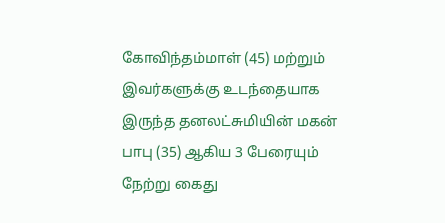கோவிந்தம்மாள் (45) மற்றும் இவர்களுக்கு உடந்தையாக இருந்த தனலட்சுமியின் மகன் பாபு (35) ஆகிய 3 பேரையும் நேற்று கைது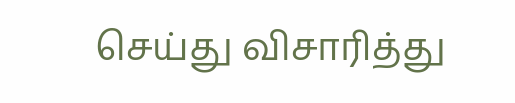செய்து விசாரித்து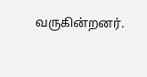வருகின்றனர்.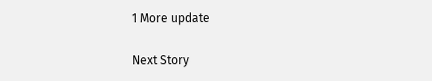1 More update

Next Story